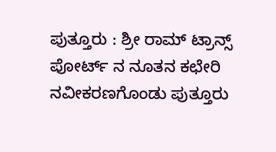ಪುತ್ತೂರು : ಶ್ರೀ ರಾಮ್ ಟ್ರಾನ್ಸ್ ಪೋರ್ಟ್ ನ ನೂತನ ಕಛೇರಿ ನವೀಕರಣಗೊಂಡು ಪುತ್ತೂರು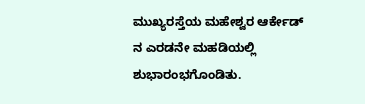ಮುಖ್ಯರಸ್ತೆಯ ಮಹೇಶ್ವರ ಆರ್ಕೇಡ್ ನ ಎರಡನೇ ಮಹಡಿಯಲ್ಲಿ ಶುಭಾರಂಭಗೊಂಡಿತು.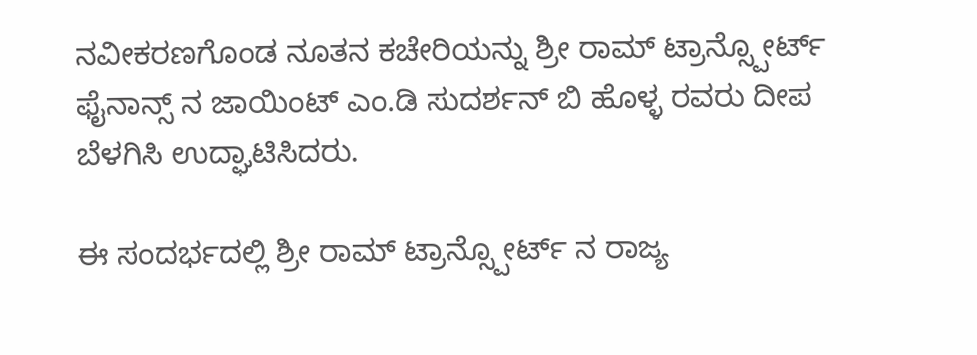ನವೀಕರಣಗೊಂಡ ನೂತನ ಕಚೇರಿಯನ್ನು ಶ್ರೀ ರಾಮ್ ಟ್ರಾನ್ಸ್ಪೋರ್ಟ್ ಫೈನಾನ್ಸ್ ನ ಜಾಯಿಂಟ್ ಎಂ.ಡಿ ಸುದರ್ಶನ್ ಬಿ ಹೊಳ್ಳ ರವರು ದೀಪ ಬೆಳಗಿಸಿ ಉದ್ಘಾಟಿಸಿದರು.

ಈ ಸಂದರ್ಭದಲ್ಲಿ ಶ್ರೀ ರಾಮ್ ಟ್ರಾನ್ಸ್ಪೋರ್ಟ್ ನ ರಾಜ್ಯ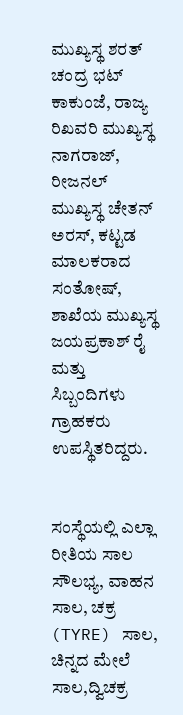ಮುಖ್ಯಸ್ಥ ಶರತ್ ಚಂದ್ರ ಭಟ್ ಕಾಕುಂಜೆ, ರಾಜ್ಯ ರಿಖವರಿ ಮುಖ್ಯಸ್ಥ ನಾಗರಾಜ್, ರೀಜನಲ್ ಮುಖ್ಯಸ್ಥ ಚೇತನ್ ಅರಸ್, ಕಟ್ಟಡ ಮಾಲಕರಾದ ಸಂತೋಷ್, ಶಾಖೆಯ ಮುಖ್ಯಸ್ಥ ಜಯಪ್ರಕಾಶ್ ರೈ ಮತ್ತು ಸಿಬ್ಬಂದಿಗಳು ಗ್ರಾಹಕರು ಉಪಸ್ಥಿತರಿದ್ದರು.


ಸಂಸ್ಥೆಯಲ್ಲಿ ಎಲ್ಲಾ ರೀತಿಯ ಸಾಲ ಸೌಲಭ್ಯ, ವಾಹನ ಸಾಲ, ಚಕ್ರ (TYRE) ಸಾಲ, ಚಿನ್ನದ ಮೇಲೆ ಸಾಲ,ದ್ವಿಚಕ್ರ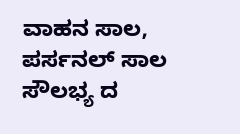ವಾಹನ ಸಾಲ, ಪರ್ಸನಲ್ ಸಾಲ ಸೌಲಭ್ಯ ದ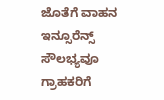ಜೊತೆಗೆ ವಾಹನ ಇನ್ಸೂರೆನ್ಸ್ ಸೌಲಭ್ಯವೂ ಗ್ರಾಹಕರಿಗೆ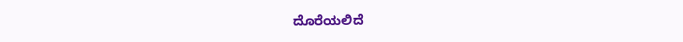ದೊರೆಯಲಿದೆ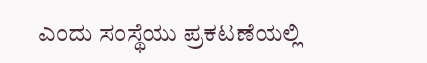ಎಂದು ಸಂಸ್ಥೆಯು ಪ್ರಕಟಣೆಯಲ್ಲಿ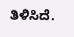ತಿಳಿಸಿದೆ.